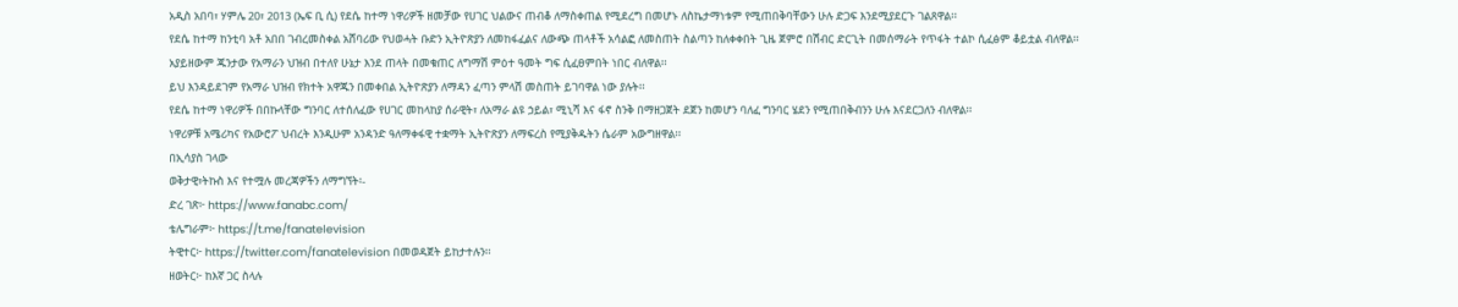አዲስ አበባ፣ ሃምሌ 20፣ 2013 (ኤፍ ቢ ሲ) የደሴ ከተማ ነዋሪዎች ዘመቻው የሀገር ህልውና ጠብቆ ለማስቀጠል የሚደረግ በመሆኑ ለስኬታማነቱም የሚጠበቅባቸውን ሁሉ ድጋፍ እንደሚያደርጉ ገልጸዋል፡፡
የደሴ ከተማ ከንቲባ አቶ አበበ ገብረመስቀል አሸባሪው የህወሓት ቡድን ኢትዮጽያን ለመከፋፈልና ለውጭ ጠላቶች አሳልፎ ለመስጠት ስልጣን ከለቀቀበት ጊዜ ጀምሮ በሽብር ድርጊት በመሰማራት የጥፋት ተልኮ ሲፈፅም ቆይቷል ብለዋል፡፡
አያይዘውም ጁንታው የአማራን ህዝብ በተለየ ሁኔታ እንደ ጠላት በመቁጠር ለግማሽ ምዕተ ዓመት ግፍ ሲፈፀምበት ነበር ብለዋል፡፡
ይህ እንዳይደገም የአማራ ህዝብ የክተት አዋጁን በመቀበል ኢትዮጽያን ለማዳን ፈጣን ምላሽ መስጠት ይገባዋል ነው ያሉት፡፡
የደሴ ከተማ ነዋሪዎች በበኩላቸው ግንባር ለተሰለፈው የሀገር መከላከያ ሰራዊት፣ ለአማራ ልዩ ኃይል፣ ሚኒሻ እና ፋኖ ስንቅ በማዘጋጀት ደጀን ከመሆን ባለፈ ግንባር ሄደን የሚጠበቅብንን ሁሉ እናደርጋለን ብለዋል፡፡
ነዋሪዎቹ አሜሪካና የአውሮፖ ህብረት እንዲሁም አንዳንድ ዓለማቀፋዊ ተቋማት ኢትዮጽያን ለማፍረስ የሚያቅዱትን ሴራም አውግዘዋል፡፡
በኢሳያስ ገላው
ወቅታዊ፣ትኩስ እና የተሟሉ መረጃዎችን ለማግኘት፡-
ድረ ገጽ፦ https://www.fanabc.com/
ቴሌግራም፦ https://t.me/fanatelevision
ትዊተር፦ https://twitter.com/fanatelevision በመወዳጀት ይከታተሉን፡፡
ዘወትር፦ ከእኛ ጋር ስላሉ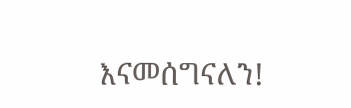እናመሰግናለን!